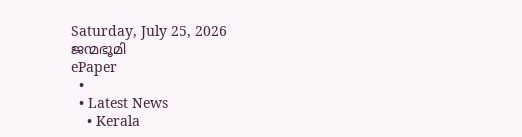Saturday, July 25, 2026
ജന്മഭൂമി
ePaper
  •
  • Latest News
    • Kerala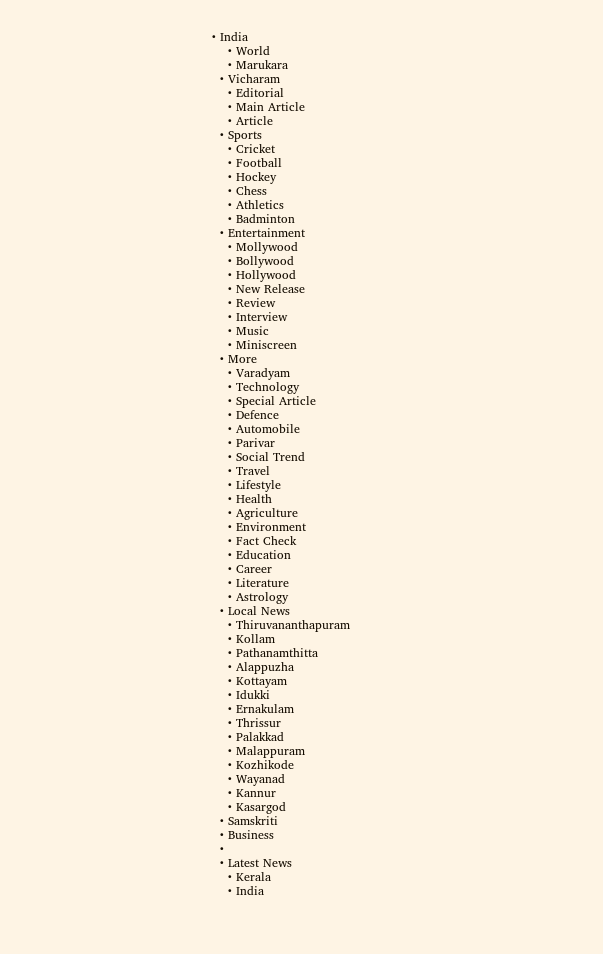• India
    • World
    • Marukara
  • Vicharam
    • Editorial
    • Main Article
    • Article
  • Sports
    • Cricket
    • Football
    • Hockey
    • Chess
    • Athletics
    • Badminton
  • Entertainment
    • Mollywood
    • Bollywood
    • Hollywood
    • New Release
    • Review
    • Interview
    • Music
    • Miniscreen
  • More
    • Varadyam
    • Technology
    • Special Article
    • Defence
    • Automobile
    • Parivar
    • Social Trend
    • Travel
    • Lifestyle
    • Health
    • Agriculture
    • Environment
    • Fact Check
    • Education
    • Career
    • Literature
    • Astrology
  • Local News
    • Thiruvananthapuram
    • Kollam
    • Pathanamthitta
    • Alappuzha
    • Kottayam
    • Idukki
    • Ernakulam
    • Thrissur
    • Palakkad
    • Malappuram
    • Kozhikode
    • Wayanad
    • Kannur
    • Kasargod
  • Samskriti
  • Business
  •
  • Latest News
    • Kerala
    • India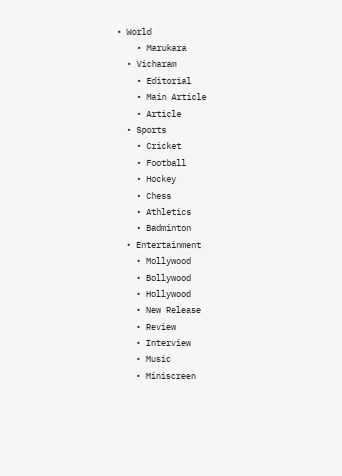• World
    • Marukara
  • Vicharam
    • Editorial
    • Main Article
    • Article
  • Sports
    • Cricket
    • Football
    • Hockey
    • Chess
    • Athletics
    • Badminton
  • Entertainment
    • Mollywood
    • Bollywood
    • Hollywood
    • New Release
    • Review
    • Interview
    • Music
    • Miniscreen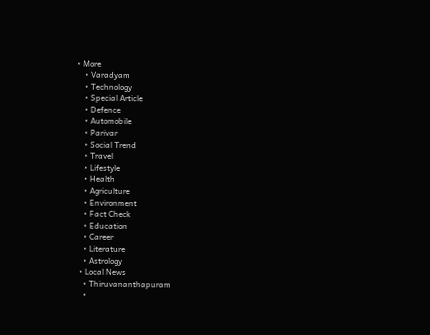• More
    • Varadyam
    • Technology
    • Special Article
    • Defence
    • Automobile
    • Parivar
    • Social Trend
    • Travel
    • Lifestyle
    • Health
    • Agriculture
    • Environment
    • Fact Check
    • Education
    • Career
    • Literature
    • Astrology
  • Local News
    • Thiruvananthapuram
    •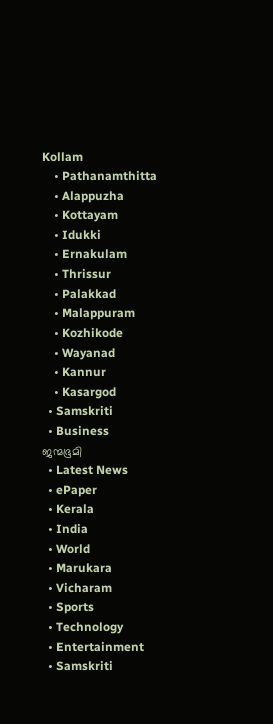Kollam
    • Pathanamthitta
    • Alappuzha
    • Kottayam
    • Idukki
    • Ernakulam
    • Thrissur
    • Palakkad
    • Malappuram
    • Kozhikode
    • Wayanad
    • Kannur
    • Kasargod
  • Samskriti
  • Business
ജന്മഭൂമി
  • Latest News
  • ePaper
  • Kerala
  • India
  • World
  • Marukara
  • Vicharam
  • Sports
  • Technology
  • Entertainment
  • Samskriti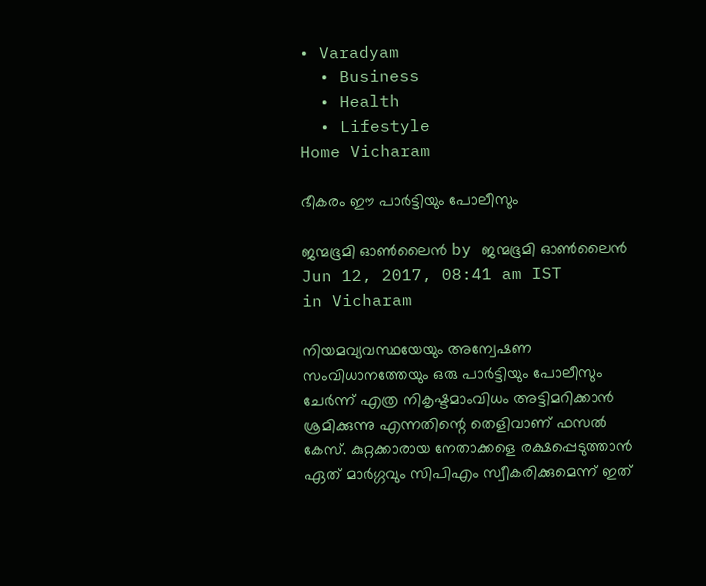• Varadyam
  • Business
  • Health
  • Lifestyle
Home Vicharam

ഭീകരം ഈ പാര്‍ട്ടിയും പോലീസും

ജന്മഭൂമി ഓണ്‍ലൈന്‍ by ജന്മഭൂമി ഓണ്‍ലൈന്‍
Jun 12, 2017, 08:41 am IST
in Vicharam

നിയമവ്യവസ്ഥയേയും അന്വേഷണ സംവിധാനത്തേയും ഒരു പാര്‍ട്ടിയും പോലീസും ചേര്‍ന്ന് എത്ര നികൃഷ്ടമാംവിധം അട്ടിമറിക്കാന്‍ ശ്രമിക്കുന്നു എന്നതിന്റെ തെളിവാണ് ഫസല്‍ കേസ്. കുറ്റക്കാരായ നേതാക്കളെ രക്ഷപ്പെടുത്താന്‍ ഏത് മാര്‍ഗ്ഗവും സിപിഎം സ്വീകരിക്കുമെന്ന് ഇത്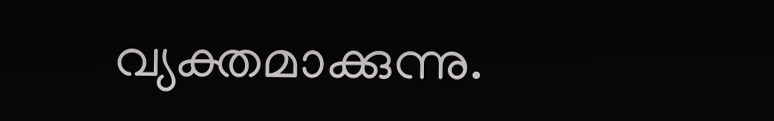വ്യക്തമാക്കുന്നു.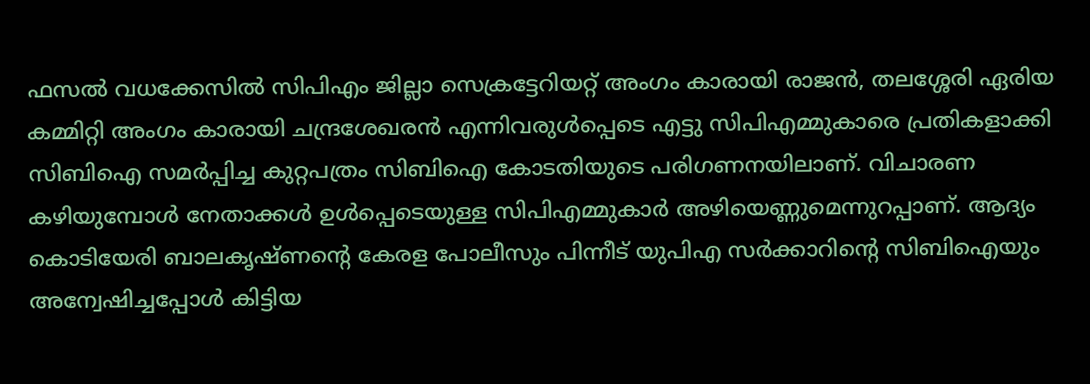ഫസല്‍ വധക്കേസില്‍ സിപിഎം ജില്ലാ സെക്രട്ടേറിയറ്റ് അംഗം കാരായി രാജന്‍, തലശ്ശേരി ഏരിയ കമ്മിറ്റി അംഗം കാരായി ചന്ദ്രശേഖരന്‍ എന്നിവരുള്‍പ്പെടെ എട്ടു സിപിഎമ്മുകാരെ പ്രതികളാക്കി സിബിഐ സമര്‍പ്പിച്ച കുറ്റപത്രം സിബിഐ കോടതിയുടെ പരിഗണനയിലാണ്. വിചാരണ കഴിയുമ്പോള്‍ നേതാക്കള്‍ ഉള്‍പ്പെടെയുള്ള സിപിഎമ്മുകാര്‍ അഴിയെണ്ണുമെന്നുറപ്പാണ്. ആദ്യം കൊടിയേരി ബാലകൃഷ്ണന്റെ കേരള പോലീസും പിന്നീട് യുപിഎ സര്‍ക്കാറിന്റെ സിബിഐയും അന്വേഷിച്ചപ്പോള്‍ കിട്ടിയ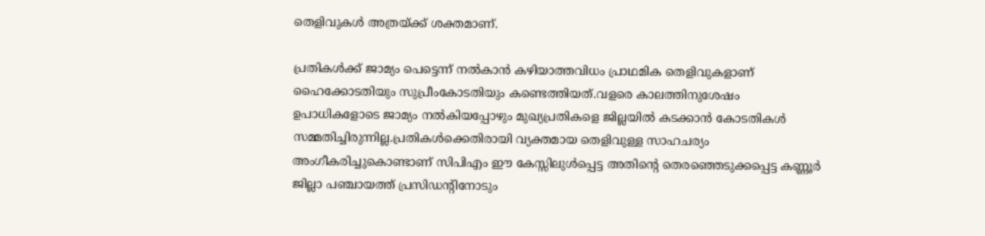തെളിവുകള്‍ അത്രയ്‌ക്ക് ശക്തമാണ്.

പ്രതികള്‍ക്ക് ജാമ്യം പെട്ടെന്ന് നല്‍കാന്‍ കഴിയാത്തവിധം പ്രാഥമിക തെളിവുകളാണ് ഹൈക്കോടതിയും സുപ്രീംകോടതിയും കണ്ടെത്തിയത്.വളരെ കാലത്തിനുശേഷം ഉപാധികളോടെ ജാമ്യം നല്‍കിയപ്പോഴും മുഖ്യപ്രതികളെ ജില്ലയില്‍ കടക്കാന്‍ കോടതികള്‍ സമ്മതിച്ചിരുന്നില്ല.പ്രതികള്‍ക്കെതിരായി വ്യക്തമായ തെളിവുള്ള സാഹചര്യം അംഗീകരിച്ചുകൊണ്ടാണ് സിപിഎം ഈ കേസ്സിലുള്‍പ്പെട്ട അതിന്റെ തെരഞ്ഞെടുക്കപ്പെട്ട കണ്ണൂര്‍ ജില്ലാ പഞ്ചായത്ത് പ്രസിഡന്റിനോടും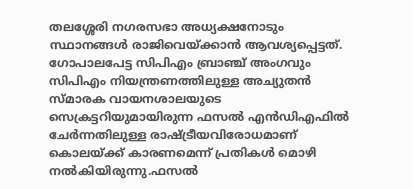തലശ്ശേരി നഗരസഭാ അധ്യക്ഷനോടും സ്ഥാനങ്ങള്‍ രാജിവെയ്‌ക്കാന്‍ ആവശ്യപ്പെട്ടത്. ഗോപാലപേട്ട സിപിഎം ബ്രാഞ്ച് അംഗവും സിപിഎം നിയന്ത്രണത്തിലുള്ള അച്യുതന്‍ സ്മാരക വായനശാലയുടെ സെക്രട്ടറിയുമായിരുന്ന ഫസല്‍ എന്‍ഡിഎഫില്‍ ചേര്‍ന്നതിലുള്ള രാഷ്‌ട്രീയവിരോധമാണ് കൊലയ്‌ക്ക് കാരണമെന്ന് പ്രതികള്‍ മൊഴി നല്‍കിയിരുന്നു.ഫസല്‍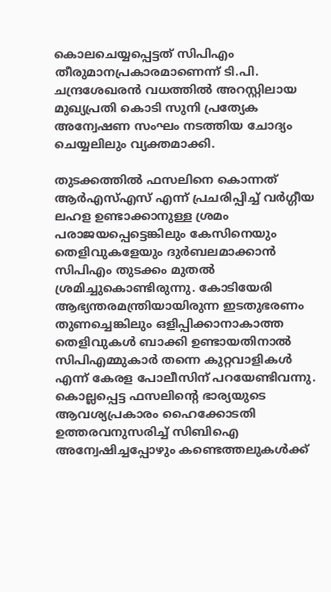കൊലചെയ്യപ്പെട്ടത് സിപിഎം തീരുമാനപ്രകാരമാണെന്ന് ടി.പി. ചന്ദ്രശേഖരന്‍ വധത്തില്‍ അറസ്റ്റിലായ മുഖ്യപ്രതി കൊടി സുനി പ്രത്യേക അന്വേഷണ സംഘം നടത്തിയ ചോദ്യം ചെയ്യലിലും വ്യക്തമാക്കി.

തുടക്കത്തില്‍ ഫസലിനെ കൊന്നത് ആര്‍എസ്എസ് എന്ന് പ്രചരിപ്പിച്ച് വര്‍ഗ്ഗീയ ലഹള ഉണ്ടാക്കാനുള്ള ശ്രമം പരാജയപ്പെട്ടെങ്കിലും കേസിനെയും തെളിവുകളേയും ദുര്‍ബലമാക്കാന്‍ സിപിഎം തുടക്കം മുതല്‍ ശ്രമിച്ചുകൊണ്ടിരുന്നു. കോടിയേരി ആഭ്യന്തരമന്ത്രിയായിരുന്ന ഇടതുഭരണം തുണച്ചെങ്കിലും ഒളിപ്പിക്കാനാകാത്ത തെളിവുകള്‍ ബാക്കി ഉണ്ടായതിനാല്‍ സിപിഎമ്മുകാര്‍ തന്നെ കുറ്റവാളികള്‍ എന്ന് കേരള പോലീസിന് പറയേണ്ടിവന്നു. കൊല്ലപ്പെട്ട ഫസലിന്റെ ഭാര്യയുടെ ആവശ്യപ്രകാരം ഹൈക്കോടതി ഉത്തരവനുസരിച്ച് സിബിഐ അന്വേഷിച്ചപ്പോഴും കണ്ടെത്തലുകള്‍ക്ക്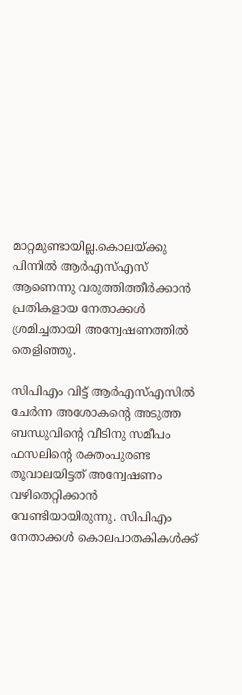മാറ്റമുണ്ടായില്ല.കൊലയ്‌ക്കു പിന്നില്‍ ആര്‍എസ്എസ് ആണെന്നു വരുത്തിത്തീര്‍ക്കാന്‍ പ്രതികളായ നേതാക്കള്‍ ശ്രമിച്ചതായി അന്വേഷണത്തില്‍ തെളിഞ്ഞു.

സിപിഎം വിട്ട് ആര്‍എസ്എസില്‍ ചേര്‍ന്ന അശോകന്റെ അടുത്ത ബന്ധുവിന്റെ വീടിനു സമീപം ഫസലിന്റെ രക്തംപുരണ്ട തൂവാലയിട്ടത് അന്വേഷണം വഴിതെറ്റിക്കാന്‍ വേണ്ടിയായിരുന്നു. സിപിഎം നേതാക്കള്‍ കൊലപാതകികള്‍ക്ക്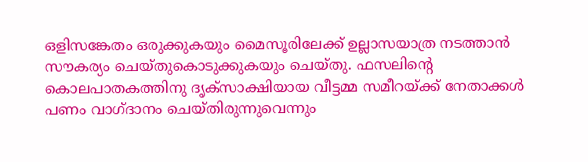ഒളിസങ്കേതം ഒരുക്കുകയും മൈസൂരിലേക്ക് ഉല്ലാസയാത്ര നടത്താന്‍ സൗകര്യം ചെയ്തുകൊടുക്കുകയും ചെയ്തു. ഫസലിന്റെ കൊലപാതകത്തിനു ദൃക്‌സാക്ഷിയായ വീട്ടമ്മ സമീറയ്‌ക്ക് നേതാക്കള്‍ പണം വാഗ്ദാനം ചെയ്തിരുന്നുവെന്നും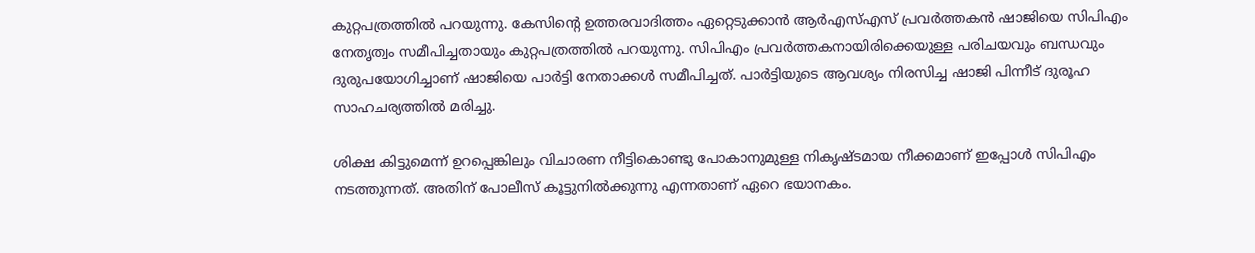കുറ്റപത്രത്തില്‍ പറയുന്നു. കേസിന്റെ ഉത്തരവാദിത്തം ഏറ്റെടുക്കാന്‍ ആര്‍എസ്എസ് പ്രവര്‍ത്തകന്‍ ഷാജിയെ സിപിഎം നേതൃത്വം സമീപിച്ചതായും കുറ്റപത്രത്തില്‍ പറയുന്നു. സിപിഎം പ്രവര്‍ത്തകനായിരിക്കെയുള്ള പരിചയവും ബന്ധവും ദുരുപയോഗിച്ചാണ് ഷാജിയെ പാര്‍ട്ടി നേതാക്കള്‍ സമീപിച്ചത്. പാര്‍ട്ടിയുടെ ആവശ്യം നിരസിച്ച ഷാജി പിന്നീട് ദുരൂഹ സാഹചര്യത്തില്‍ മരിച്ചു.

ശിക്ഷ കിട്ടുമെന്ന് ഉറപ്പെങ്കിലും വിചാരണ നീട്ടികൊണ്ടു പോകാനുമുള്ള നികൃഷ്ടമായ നീക്കമാണ് ഇപ്പോള്‍ സിപിഎം നടത്തുന്നത്. അതിന് പോലീസ് കൂട്ടുനില്‍ക്കുന്നു എന്നതാണ് ഏറെ ഭയാനകം.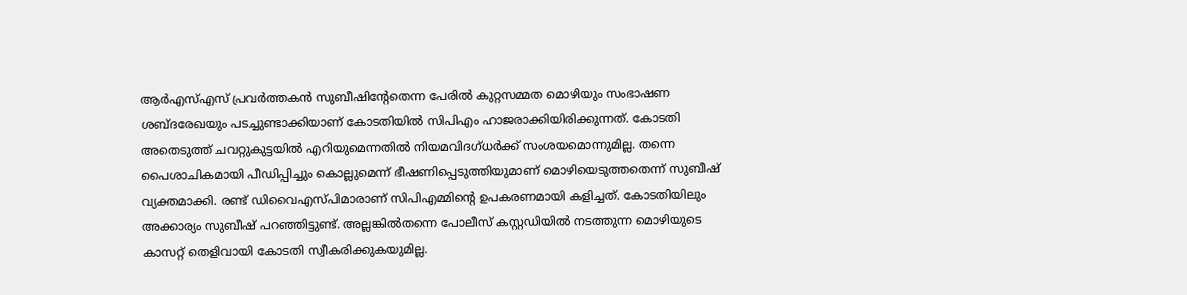ആര്‍എസ്എസ് പ്രവര്‍ത്തകന്‍ സുബീഷിന്റേതെന്ന പേരില്‍ കുറ്റസമ്മത മൊഴിയും സംഭാഷണ ശബ്ദരേഖയും പടച്ചുണ്ടാക്കിയാണ് കോടതിയില്‍ സിപിഎം ഹാജരാക്കിയിരിക്കുന്നത്. കോടതി അതെടുത്ത് ചവറ്റുകുട്ടയില്‍ എറിയുമെന്നതില്‍ നിയമവിദഗ്ധര്‍ക്ക് സംശയമൊന്നുമില്ല. തന്നെ പൈശാചികമായി പീഡിപ്പിച്ചും കൊല്ലുമെന്ന് ഭീഷണിപ്പെടുത്തിയുമാണ് മൊഴിയെടുത്തതെന്ന് സുബീഷ് വ്യക്തമാക്കി. രണ്ട് ഡിവൈഎസ്പിമാരാണ് സിപിഎമ്മിന്റെ ഉപകരണമായി കളിച്ചത്. കോടതിയിലും അക്കാര്യം സുബീഷ് പറഞ്ഞിട്ടുണ്ട്. അല്ലങ്കില്‍തന്നെ പോലീസ് കസ്റ്റഡിയില്‍ നടത്തുന്ന മൊഴിയുടെ കാസറ്റ് തെളിവായി കോടതി സ്വീകരിക്കുകയുമില്ല.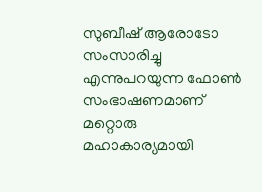സുബീഷ് ആരോടോ സംസാരിച്ചു എന്നുപറയുന്ന ഫോണ്‍ സംഭാഷണമാണ് മറ്റൊരു മഹാകാര്യമായി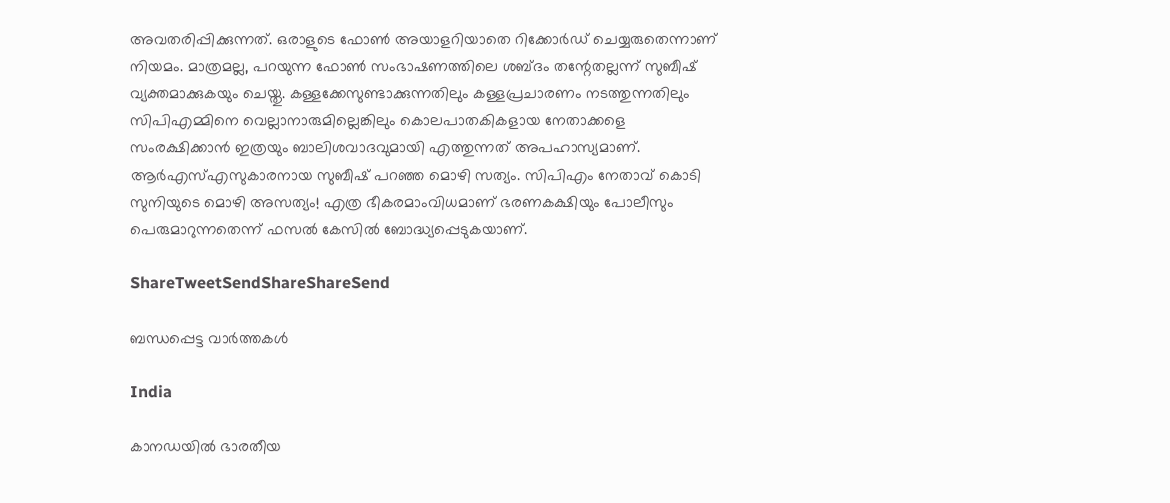അവതരിപ്പിക്കുന്നത്. ഒരാളുടെ ഫോണ്‍ അയാളറിയാതെ റിക്കോര്‍ഡ് ചെയ്യരുതെന്നാണ് നിയമം. മാത്രമല്ല, പറയുന്ന ഫോണ്‍ സംഭാഷണത്തിലെ ശബ്ദം തന്റേതല്ലന്ന് സുബീഷ് വ്യക്തമാക്കുകയും ചെയ്തു. കള്ളക്കേസുണ്ടാക്കുന്നതിലും കള്ളപ്രചാരണം നടത്തുന്നതിലും സിപിഎമ്മിനെ വെല്ലാനാരുമില്ലെങ്കിലും കൊലപാതകികളായ നേതാക്കളെ സംരക്ഷിക്കാന്‍ ഇത്രയും ബാലിശവാദവുമായി എത്തുന്നത് അപഹാസ്യമാണ്. ആര്‍എസ്എസുകാരനായ സുബീഷ് പറഞ്ഞ മൊഴി സത്യം. സിപിഎം നേതാവ് കൊടി സുനിയുടെ മൊഴി അസത്യം! എത്ര ഭീകരമാംവിധമാണ് ഭരണകക്ഷിയും പോലീസും പെരുമാറുന്നതെന്ന് ഫസല്‍ കേസില്‍ ബോദ്ധ്യപ്പെടുകയാണ്.

ShareTweetSendShareShareSend

ബന്ധപ്പെട്ട വാര്‍ത്തകള്‍

India

കാനഡയിൽ ഭാരതീയ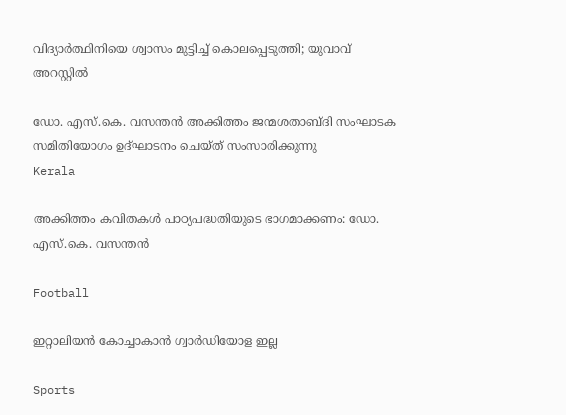വിദ്യാർത്ഥിനിയെ ശ്വാസം മുട്ടിച്ച് കൊലപ്പെടുത്തി; യുവാവ് അറസ്റ്റില്‍

ഡോ. എസ്.കെ. വസന്തന്‍ അക്കിത്തം ജന്മശതാബ്ദി സംഘാടക സമിതിയോഗം ഉദ്ഘാടനം ചെയ്ത് സംസാരിക്കുന്നു
Kerala

അക്കിത്തം കവിതകള്‍ പാഠ്യപദ്ധതിയുടെ ഭാഗമാക്കണം: ഡോ. എസ്.കെ. വസന്തന്‍

Football

ഇറ്റാലിയന്‍ കോച്ചാകാന്‍ ഗ്വാര്‍ഡിയോള ഇല്ല

Sports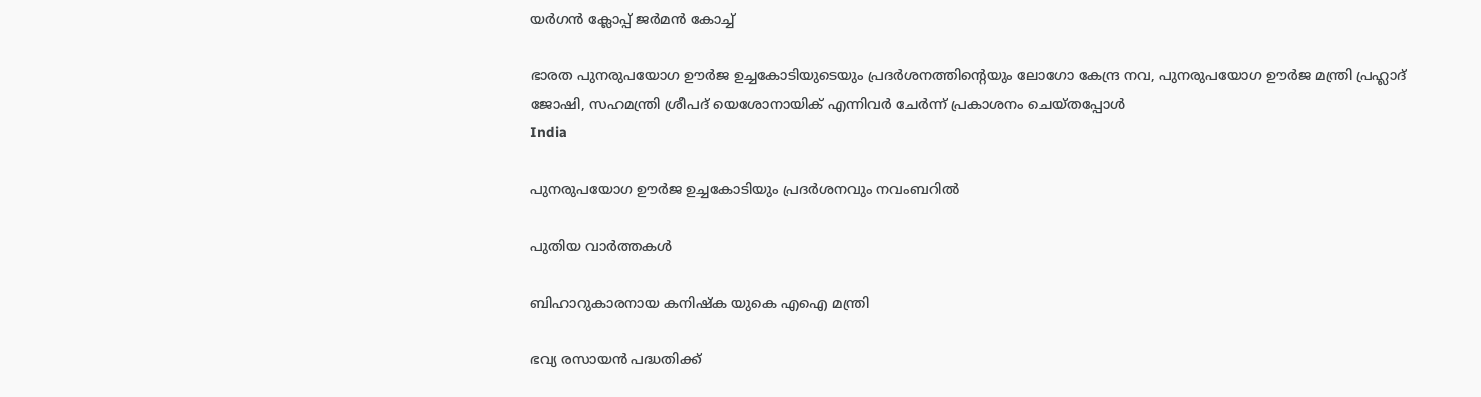യര്‍ഗന്‍ ക്ലോപ്പ് ജര്‍മന്‍ കോച്ച്

ഭാരത പുനരുപയോഗ ഊര്‍ജ ഉച്ചകോടിയുടെയും പ്രദര്‍ശനത്തിന്റെയും ലോഗോ കേന്ദ്ര നവ, പുനരുപയോഗ ഊര്‍ജ മന്ത്രി പ്രഹ്ലാദ് ജോഷി, സഹമന്ത്രി ശ്രീപദ് യെശോനായിക് എന്നിവര്‍ ചേര്‍ന്ന് പ്രകാശനം ചെയ്തപ്പോള്‍
India

പുനരുപയോഗ ഊര്‍ജ ഉച്ചകോടിയും പ്രദര്‍ശനവും നവംബറില്‍

പുതിയ വാര്‍ത്തകള്‍

ബിഹാറുകാരനായ കനിഷ്‌ക യുകെ എഐ മന്ത്രി

ഭവ്യ രസായന്‍ പദ്ധതിക്ക്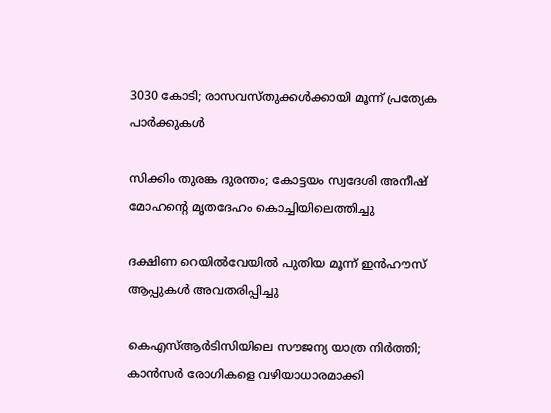3030 കോടി; രാസവസ്തുക്കള്‍ക്കായി മൂന്ന് പ്രത്യേക പാര്‍ക്കുകള്‍

സിക്കിം തുരങ്ക ദുരന്തം; കോട്ടയം സ്വദേശി അനീഷ് മോഹന്റെ മൃതദേഹം കൊച്ചിയിലെത്തിച്ചു

ദക്ഷിണ റെയില്‍വേയില്‍ പുതിയ മൂന്ന് ഇന്‍ഹൗസ് ആപ്പുകള്‍ അവതരിപ്പിച്ചു

കെഎസ്ആര്‍ടിസിയിലെ സൗജന്യ യാത്ര നിര്‍ത്തി; കാന്‍സര്‍ രോഗികളെ വഴിയാധാരമാക്കി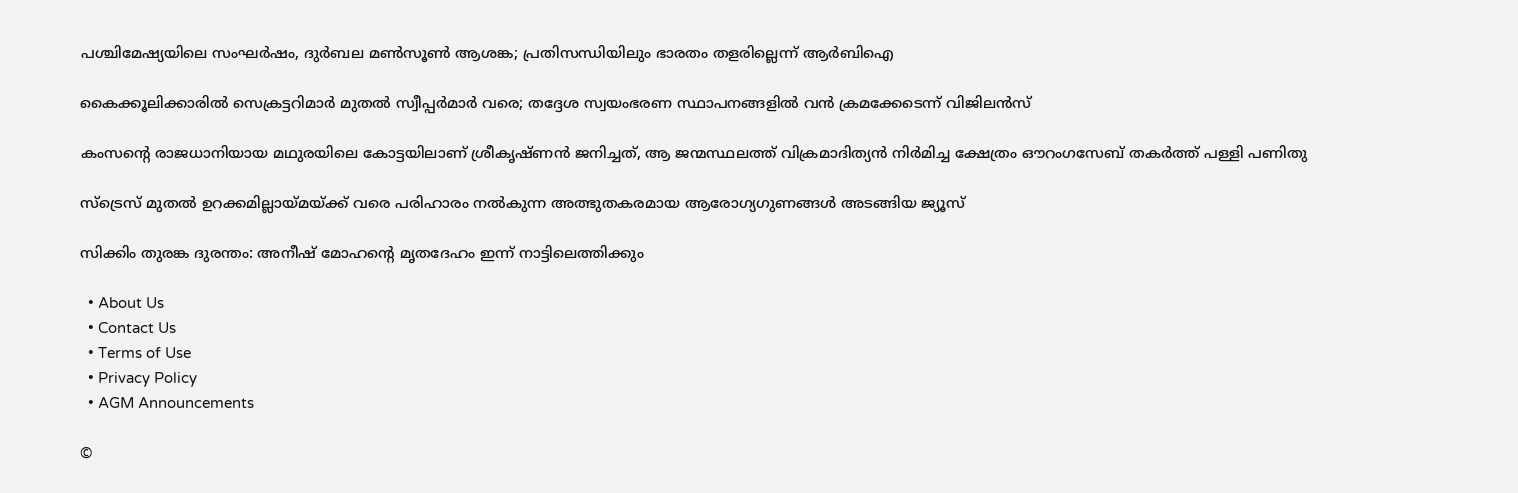പശ്ചിമേഷ്യയിലെ സംഘർഷം, ദുർബല മൺസൂൺ ആശങ്ക; പ്രതിസന്ധിയിലും ഭാരതം തളരില്ലെന്ന് ആർബിഐ

കൈക്കൂലിക്കാരില്‍ സെക്രട്ടറിമാര്‍ മുതല്‍ സ്വീപ്പര്‍മാര്‍ വരെ; തദ്ദേശ സ്വയംഭരണ സ്ഥാപനങ്ങളില്‍ വന്‍ ക്രമക്കേടെന്ന് വിജിലന്‍സ്

കംസന്റെ രാജധാനിയായ മഥുരയിലെ കോട്ടയിലാണ് ശ്രീകൃഷ്ണന്‍ ജനിച്ചത്, ആ ജന്മസ്ഥലത്ത് വിക്രമാദിത്യന്‍ നിര്‍മിച്ച ക്ഷേത്രം ഔറംഗസേബ് തകര്‍ത്ത് പള്ളി പണിതു

സ്ട്രെസ് മുതൽ ഉറക്കമില്ലായ്‌മയ്‌ക്ക് വരെ പരിഹാരം നൽകുന്ന അത്ഭുതകരമായ ആരോഗ്യഗുണങ്ങൾ അടങ്ങിയ ജ്യൂസ്

സിക്കിം തുരങ്ക ദുരന്തം: അനീഷ് മോഹന്റെ മൃതദേഹം ഇന്ന് നാട്ടിലെത്തിക്കും

  • About Us
  • Contact Us
  • Terms of Use
  • Privacy Policy
  • AGM Announcements

©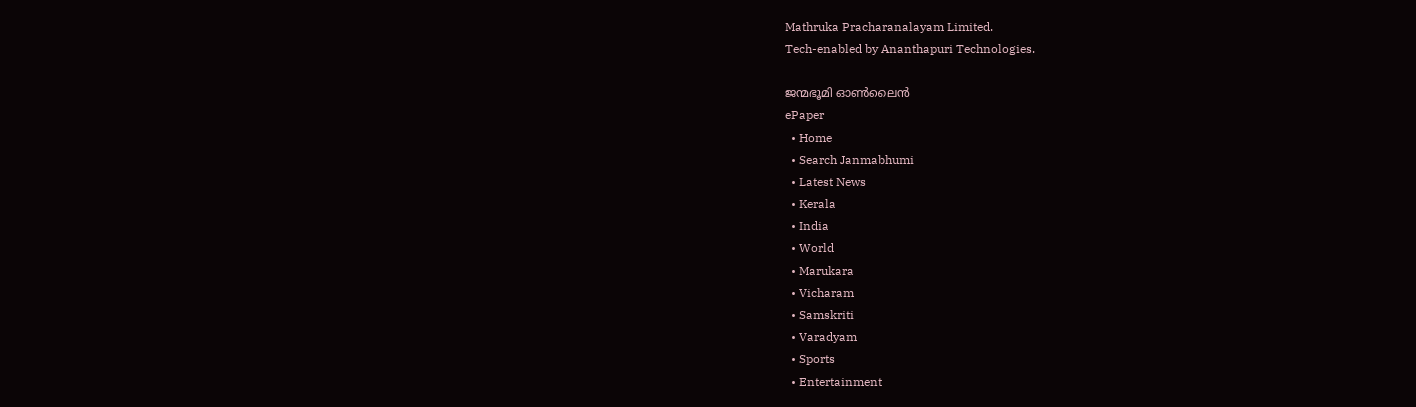Mathruka Pracharanalayam Limited.
Tech-enabled by Ananthapuri Technologies.

ജന്മഭൂമി ഓണ്‍ലൈന്‍
ePaper
  • Home
  • Search Janmabhumi
  • Latest News
  • Kerala
  • India
  • World
  • Marukara
  • Vicharam
  • Samskriti
  • Varadyam
  • Sports
  • Entertainment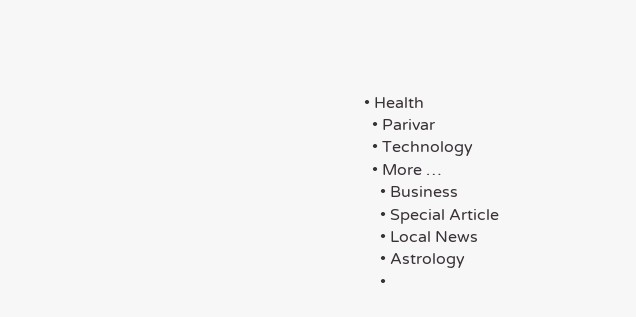• Health
  • Parivar
  • Technology
  • More …
    • Business
    • Special Article
    • Local News
    • Astrology
    •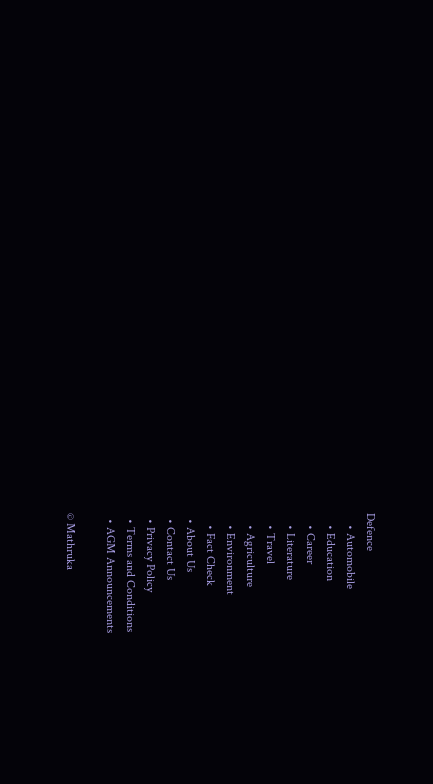Defence
    • Automobile
    • Education
    • Career
    • Literature
    • Travel
    • Agriculture
    • Environment
    • Fact Check
  • About Us
  • Contact Us
  • Privacy Policy
  • Terms and Conditions
  • AGM Announcements

© Mathruka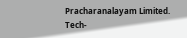Pracharanalayam Limited.
Tech-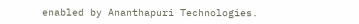enabled by Ananthapuri Technologies.